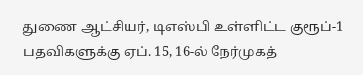துணை ஆட்சியர், டிஎஸ்பி உள்ளிட்ட குரூப்-1 பதவிகளுக்கு ஏப். 15, 16-ல் நேர்முகத்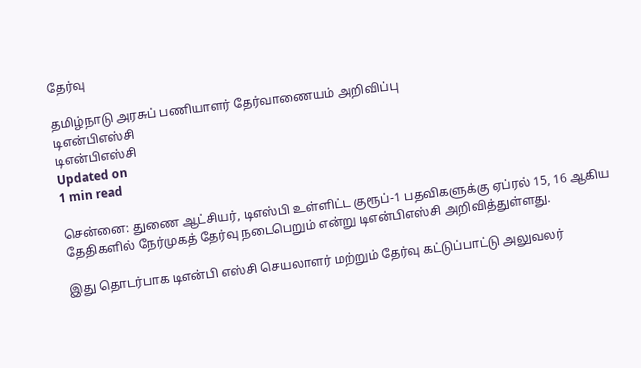தேர்வு

தமிழ்நாடு அரசுப் பணியாளர் தேர்வாணையம் அறிவிப்பு
டிஎன்பிஎஸ்சி
டிஎன்பிஎஸ்சி
Updated on
1 min read

சென்னை: துணை ஆட்சியர், டிஎஸ்பி உள்ளிட்ட குரூப்-1 பதவிகளுக்கு ஏப்ரல் 15, 16 ஆகிய தேதிகளில் நேர்முகத் தேர்வு நடைபெறும் என்று டிஎன்பிஎஸ்சி அறிவித்துள்ளது.

இது தொடர்பாக டிஎன்பி எஸ்சி செயலாளர் மற்றும் தேர்வு கட்டுப்பாட்டு அலுவலர்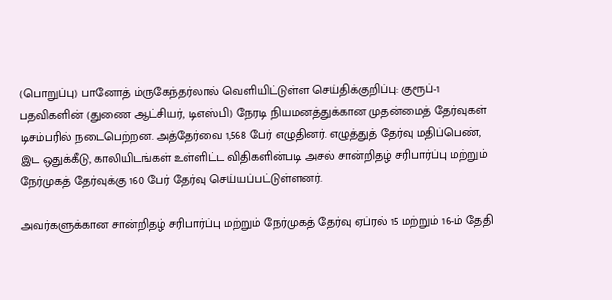(பொறுப்பு) பானோத் ம்ருகேந்தர்லால் வெளியிட்டுள்ள செய்திக்குறிப்பு: குரூப்-1 பதவிகளின் (துணை ஆட்சியர், டிஎஸ்பி) நேரடி நியமனத்துக்கான முதன்மைத் தேர்வுகள் டிசம்பரில் நடைபெற்றன. அத்தேர்வை 1,568 பேர் எழுதினர். எழுத்துத் தேர்வு மதிப்பெண், இட ஒதுக்கீடு, காலியிடங்கள் உள்ளிட்ட விதிகளின்படி அசல் சான்றிதழ் சரிபார்ப்பு மற்றும் நேர்முகத் தேர்வுக்கு 160 பேர் தேர்வு செய்யப்பட்டுள்ளனர்.

அவர்களுக்கான சான்றிதழ் சரிபார்ப்பு மற்றும் நேர்முகத் தேர்வு ஏப்ரல் 15 மற்றும் 16-ம் தேதி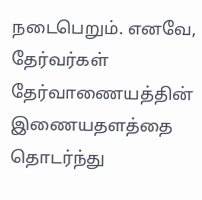நடைபெறும். எனவே, தேர்வர்கள் தேர்வாணையத்தின் இணையதளத்தை தொடர்ந்து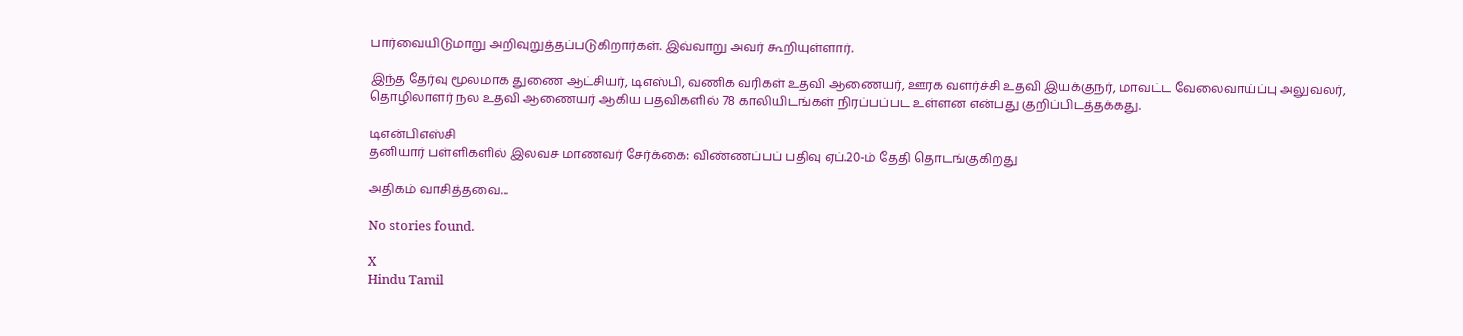பார்வையிடுமாறு அறிவுறுத்தப்படுகிறார்கள். இவ்வாறு அவர் கூறியுள்ளார்.

இந்த தேர்வு மூலமாக துணை ஆட்சியர், டிஎஸ்பி, வணிக வரிகள் உதவி ஆணையர், ஊரக வளர்ச்சி உதவி இயக்குநர், மாவட்ட வேலைவாய்ப்பு அலுவலர், தொழிலாளர் நல உதவி ஆணையர் ஆகிய பதவிகளில் 78 காலியிடங்கள் நிரப்பப்பட உள்ளன என்பது குறிப்பிடத்தக்கது.

டிஎன்பிஎஸ்சி
தனியார் பள்ளிகளில் இலவச மாணவர் சேர்க்கை: விண்ணப்பப் பதிவு ஏப்.20-ம் தேதி தொடங்குகிறது

அதிகம் வாசித்தவை...

No stories found.

X
Hindu Tamil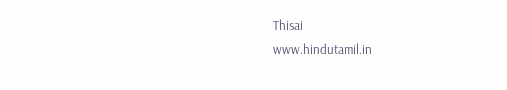Thisai
www.hindutamil.in